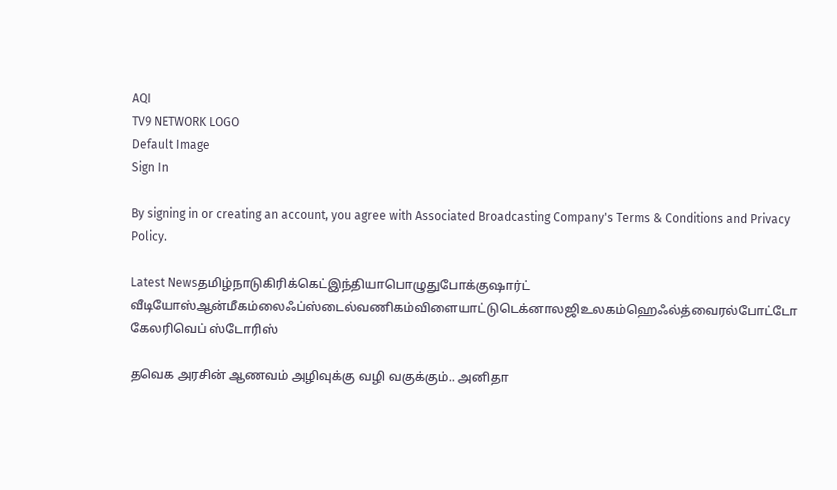AQI
TV9 NETWORK LOGO
Default Image
Sign In

By signing in or creating an account, you agree with Associated Broadcasting Company's Terms & Conditions and Privacy Policy.

Latest Newsதமிழ்நாடுகிரிக்கெட்இந்தியாபொழுதுபோக்குஷார்ட் வீடியோஸ்ஆன்மீகம்லைஃப்ஸ்டைல்வணிகம்விளையாட்டுடெக்னாலஜிஉலகம்ஹெஃல்த்வைரல்போட்டோ கேலரிவெப் ஸ்டோரிஸ்

தவெக அரசின் ஆணவம் அழிவுக்கு வழி வகுக்கும்.. அனிதா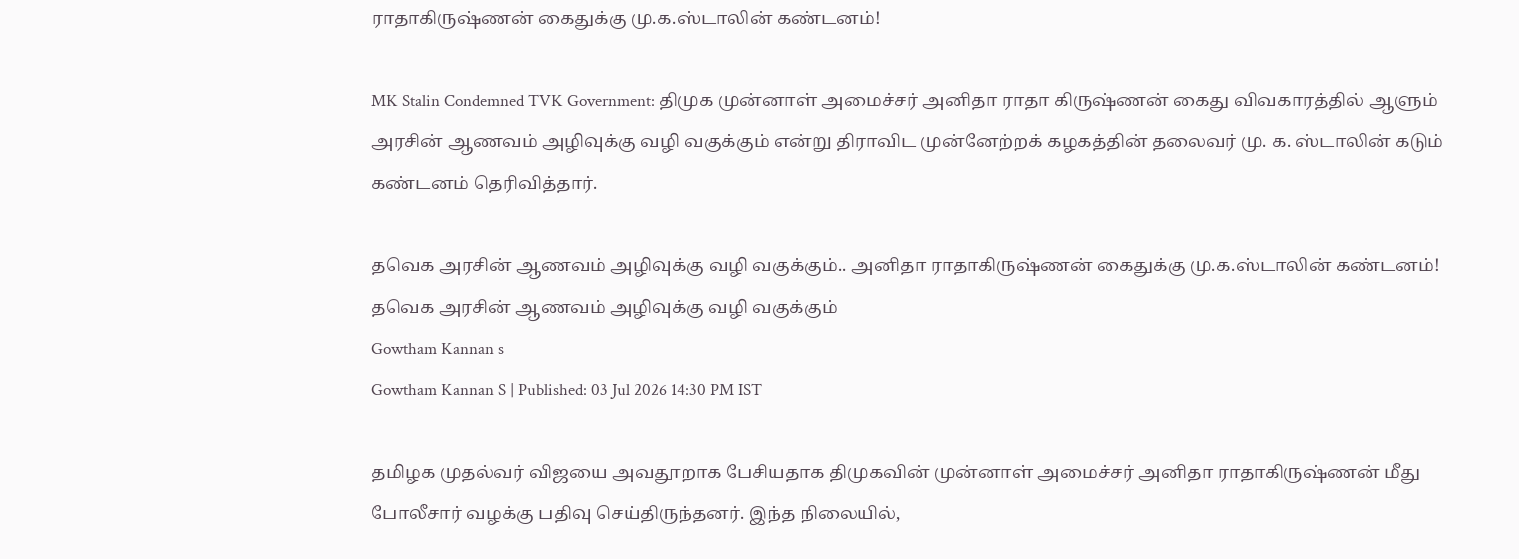ராதாகிருஷ்ணன் கைதுக்கு மு.க.ஸ்டாலின் கண்டனம்!

MK Stalin Condemned TVK Government: திமுக முன்னாள் அமைச்சர் அனிதா ராதா கிருஷ்ணன் கைது விவகாரத்தில் ஆளும் அரசின் ஆணவம் அழிவுக்கு வழி வகுக்கும் என்று திராவிட முன்னேற்றக் கழகத்தின் தலைவர் மு. க. ஸ்டாலின் கடும் கண்டனம் தெரிவித்தார்.

தவெக அரசின் ஆணவம் அழிவுக்கு வழி வகுக்கும்.. அனிதா ராதாகிருஷ்ணன் கைதுக்கு மு.க.ஸ்டாலின் கண்டனம்!
தவெக அரசின் ஆணவம் அழிவுக்கு வழி வகுக்கும்
Gowtham Kannan s
Gowtham Kannan S | Published: 03 Jul 2026 14:30 PM IST

தமிழக முதல்வர் விஜயை அவதூறாக பேசியதாக திமுகவின் முன்னாள் அமைச்சர் அனிதா ராதாகிருஷ்ணன் மீது போலீசார் வழக்கு பதிவு செய்திருந்தனர். இந்த நிலையில்,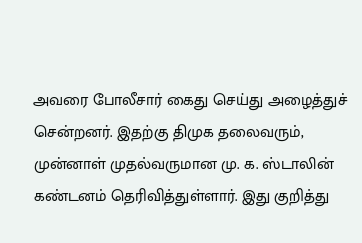அவரை போலீசார் கைது செய்து அழைத்துச் சென்றனர். இதற்கு திமுக தலைவரும், முன்னாள் முதல்வருமான மு. க. ஸ்டாலின் கண்டனம் தெரிவித்துள்ளார். இது குறித்து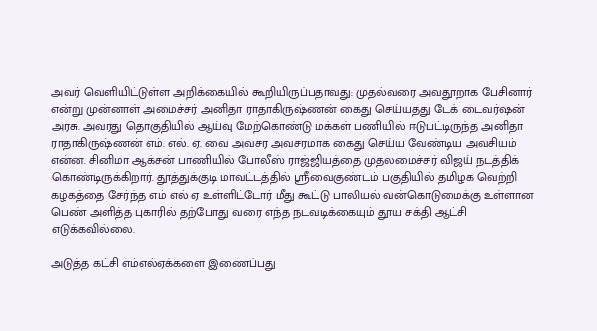அவர் வெளியிட்டுள்ள அறிக்கையில் கூறியிருப்பதாவது: முதல்வரை அவதூறாக பேசினார் என்று முன்னாள் அமைச்சர் அனிதா ராதாகிருஷ்ணன் கைது செய்யதது டேக் டைவர்ஷன் அரசு. அவரது தொகுதியில் ஆய்வு மேற்கொண்டு மக்கள் பணியில் ஈடுபட்டிருந்த அனிதா ராதாகிருஷ்ணன் எம். எல். ஏ. வை அவசர அவசரமாக கைது செய்ய வேண்டிய அவசியம் என்ன. சினிமா ஆக்சன் பாணியில் போலீஸ் ராஜ்ஜியத்தை முதலமைச்சர் விஜய் நடத்திக் கொண்டிருக்கிறார். தூத்துக்குடி மாவட்டத்தில் ஸ்ரீவைகுண்டம் பகுதியில் தமிழக வெற்றி கழகத்தை சேர்ந்த எம் எல் ஏ உள்ளிட்டோர் மீது கூட்டு பாலியல் வன்கொடுமைக்கு உள்ளான பெண் அளித்த புகாரில் தற்போது வரை எந்த நடவடிக்கையும் தூய சக்தி ஆட்சி எடுக்கவில்லை.

அடுத்த கட்சி எம்எல்ஏக்களை இணைப்பது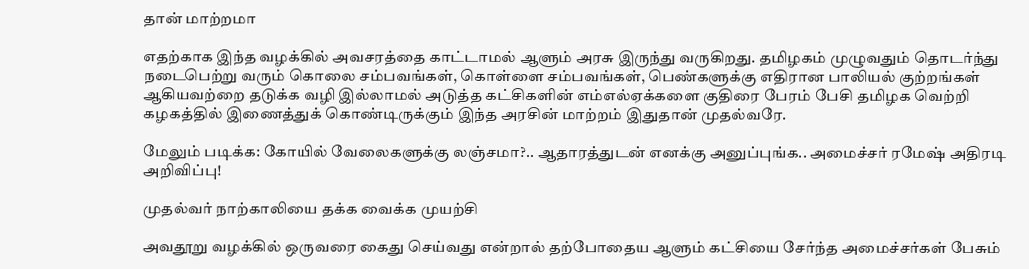தான் மாற்றமா

எதற்காக இந்த வழக்கில் அவசரத்தை காட்டாமல் ஆளும் அரசு இருந்து வருகிறது. தமிழகம் முழுவதும் தொடர்ந்து நடைபெற்று வரும் கொலை சம்பவங்கள், கொள்ளை சம்பவங்கள், பெண்களுக்கு எதிரான பாலியல் குற்றங்கள் ஆகியவற்றை தடுக்க வழி இல்லாமல் அடுத்த கட்சிகளின் எம்எல்ஏக்களை குதிரை பேரம் பேசி தமிழக வெற்றி கழகத்தில் இணைத்துக் கொண்டிருக்கும் இந்த அரசின் மாற்றம் இதுதான் முதல்வரே.

மேலும் படிக்க: கோயில் வேலைகளுக்கு லஞ்சமா?.. ஆதாரத்துடன் எனக்கு அனுப்புங்க.. அமைச்சர் ரமேஷ் அதிரடி அறிவிப்பு!

முதல்வர் நாற்காலியை தக்க வைக்க முயற்சி

அவதூறு வழக்கில் ஒருவரை கைது செய்வது என்றால் தற்போதைய ஆளும் கட்சியை சேர்ந்த அமைச்சர்கள் பேசும்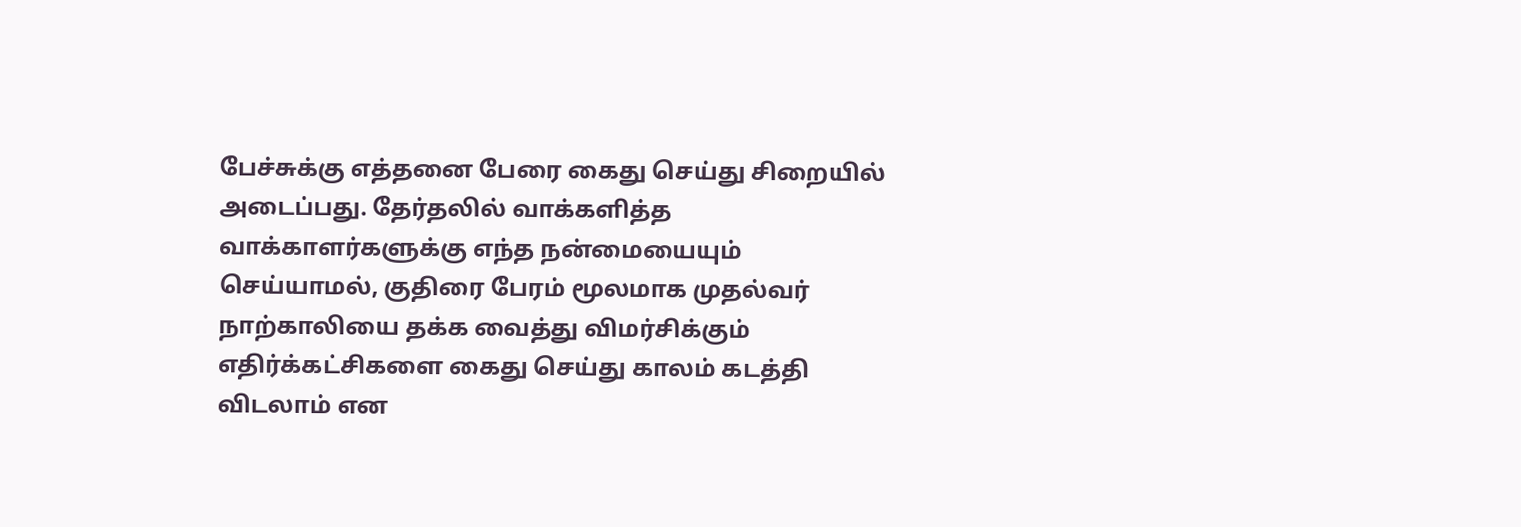பேச்சுக்கு எத்தனை பேரை கைது செய்து சிறையில் அடைப்பது. தேர்தலில் வாக்களித்த வாக்காளர்களுக்கு எந்த நன்மையையும் செய்யாமல், குதிரை பேரம் மூலமாக முதல்வர் நாற்காலியை தக்க வைத்து விமர்சிக்கும் எதிர்க்கட்சிகளை கைது செய்து காலம் கடத்தி விடலாம் என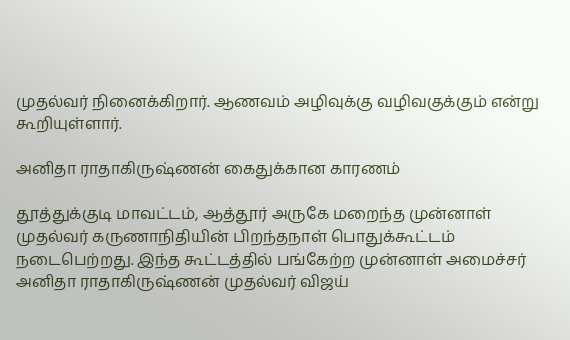முதல்வர் நினைக்கிறார். ஆணவம் அழிவுக்கு வழிவகுக்கும் என்று கூறியுள்ளார்.

அனிதா ராதாகிருஷ்ணன் கைதுக்கான காரணம்

தூத்துக்குடி மாவட்டம், ஆத்தூர் அருகே மறைந்த முன்னாள் முதல்வர் கருணாநிதியின் பிறந்தநாள் பொதுக்கூட்டம் நடைபெற்றது. இந்த கூட்டத்தில் பங்கேற்ற முன்னாள் அமைச்சர் அனிதா ராதாகிருஷ்ணன் முதல்வர் விஜய்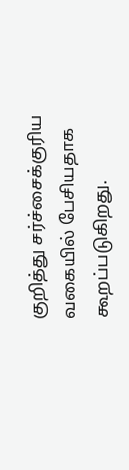குறித்து சர்ச்சைக்குரிய வகையில் பேசியதாக கூறப்படுகிறது.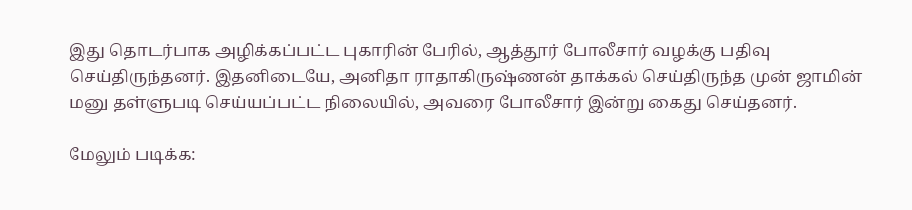இது தொடர்பாக அழிக்கப்பட்ட புகாரின் பேரில், ஆத்தூர் போலீசார் வழக்கு பதிவு செய்திருந்தனர். இதனிடையே, அனிதா ராதாகிருஷ்ணன் தாக்கல் செய்திருந்த முன் ஜாமின் மனு தள்ளுபடி செய்யப்பட்ட நிலையில், அவரை போலீசார் இன்று கைது செய்தனர்.

மேலும் படிக்க: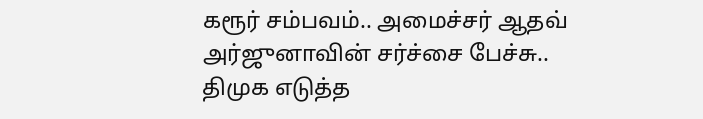கரூர் சம்பவம்.. அமைச்சர் ஆதவ் அர்ஜுனாவின் சர்ச்சை பேச்சு.. திமுக எடுத்த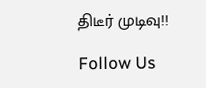திடீர் முடிவு!!

Follow Us